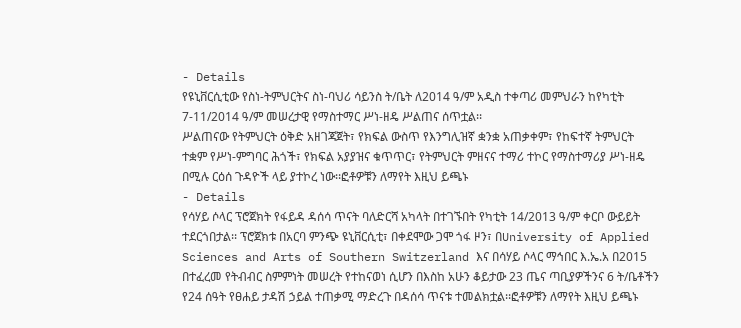- Details
የዩኒቨርሲቲው የስነ-ትምህርትና ስነ-ባህሪ ሳይንስ ት/ቤት ለ2014 ዓ/ም አዲስ ተቀጣሪ መምህራን ከየካቲት 7-11/2014 ዓ/ም መሠረታዊ የማስተማር ሥነ-ዘዴ ሥልጠና ሰጥቷል፡፡
ሥልጠናው የትምህርት ዕቅድ አዘገጃጀት፣ የክፍል ውስጥ የእንግሊዝኛ ቋንቋ አጠቃቀም፣ የከፍተኛ ትምህርት ተቋም የሥነ-ምግባር ሕጎች፣ የክፍል አያያዝና ቁጥጥር፣ የትምህርት ምዘናና ተማሪ ተኮር የማስተማሪያ ሥነ-ዘዴ በሚሉ ርዕሰ ጉዳዮች ላይ ያተኮረ ነው፡፡ፎቶዎቹን ለማየት እዚህ ይጫኑ
- Details
የሳሃይ ሶላር ፕሮጀክት የፋይዳ ዳሰሳ ጥናት ባለድርሻ አካላት በተገኙበት የካቲት 14/2013 ዓ/ም ቀርቦ ውይይት ተደርጎበታል፡፡ ፕሮጀክቱ በአርባ ምንጭ ዩኒቨርሲቲ፣ በቀደሞው ጋሞ ጎፋ ዞን፣ በUniversity of Applied Sciences and Arts of Southern Switzerland እና በሳሃይ ሶላር ማኅበር እ.ኤ.አ በ2015 በተፈረመ የትብብር ስምምነት መሠረት የተከናወነ ሲሆን በእስከ አሁን ቆይታው 23 ጤና ጣቢያዎችንና 6 ት/ቤቶችን የ24 ሰዓት የፀሐይ ታዳሽ ኃይል ተጠቃሚ ማድረጉ በዳሰሳ ጥናቱ ተመልክቷል፡፡ፎቶዎቹን ለማየት እዚህ ይጫኑ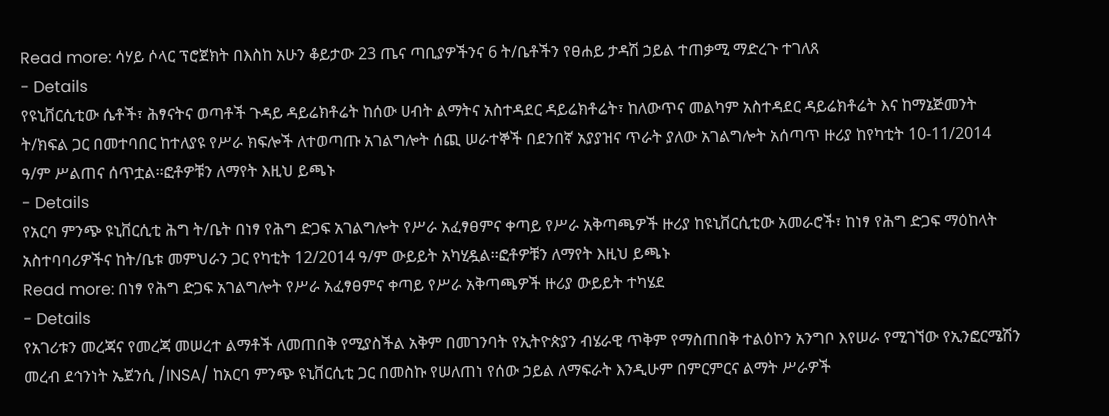Read more: ሳሃይ ሶላር ፕሮጀክት በእስከ አሁን ቆይታው 23 ጤና ጣቢያዎችንና 6 ት/ቤቶችን የፀሐይ ታዳሽ ኃይል ተጠቃሚ ማድረጉ ተገለጸ
- Details
የዩኒቨርሲቲው ሴቶች፣ ሕፃናትና ወጣቶች ጉዳይ ዳይሬክቶሬት ከሰው ሀብት ልማትና አስተዳደር ዳይሬክቶሬት፣ ከለውጥና መልካም አስተዳደር ዳይሬክቶሬት እና ከማኔጅመንት ት/ክፍል ጋር በመተባበር ከተለያዩ የሥራ ክፍሎች ለተወጣጡ አገልግሎት ሰጪ ሠራተኞች በደንበኛ አያያዝና ጥራት ያለው አገልግሎት አሰጣጥ ዙሪያ ከየካቲት 10-11/2014 ዓ/ም ሥልጠና ሰጥቷል፡፡ፎቶዎቹን ለማየት እዚህ ይጫኑ
- Details
የአርባ ምንጭ ዩኒቨርሲቲ ሕግ ት/ቤት በነፃ የሕግ ድጋፍ አገልግሎት የሥራ አፈፃፀምና ቀጣይ የሥራ አቅጣጫዎች ዙሪያ ከዩኒቨርሲቲው አመራሮች፣ ከነፃ የሕግ ድጋፍ ማዕከላት አስተባባሪዎችና ከት/ቤቱ መምህራን ጋር የካቲት 12/2014 ዓ/ም ውይይት አካሂዷል፡፡ፎቶዎቹን ለማየት እዚህ ይጫኑ
Read more: በነፃ የሕግ ድጋፍ አገልግሎት የሥራ አፈፃፀምና ቀጣይ የሥራ አቅጣጫዎች ዙሪያ ውይይት ተካሄደ
- Details
የአገሪቱን መረጃና የመረጃ መሠረተ ልማቶች ለመጠበቅ የሚያስችል አቅም በመገንባት የኢትዮጵያን ብሄራዊ ጥቅም የማስጠበቅ ተልዕኮን አንግቦ እየሠራ የሚገኘው የኢንፎርሜሽን መረብ ደኅንነት ኤጀንሲ /INSA/ ከአርባ ምንጭ ዩኒቨርሲቲ ጋር በመስኩ የሠለጠነ የሰው ኃይል ለማፍራት እንዲሁም በምርምርና ልማት ሥራዎች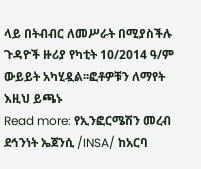ላይ በትብብር ለመሥራት በሚያስችሉ ጉዳዮች ዙሪያ የካቲት 10/2014 ዓ/ም ውይይት አካሂዷል፡፡ፎቶዎቹን ለማየት እዚህ ይጫኑ
Read more: የኢንፎርሜሽን መረብ ደኅንነት ኤጀንሲ /INSA/ ከአርባ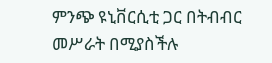ምንጭ ዩኒቨርሲቲ ጋር በትብብር መሥራት በሚያስችሉ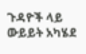ጉዳዮች ላይ ውይይት አካሄደ